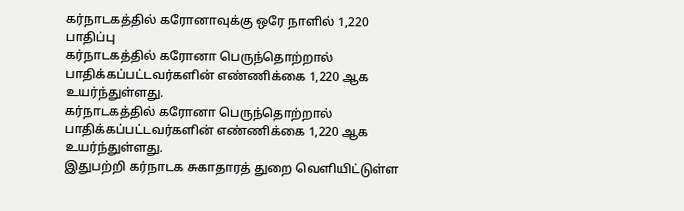கர்நாடகத்தில் கரோனாவுக்கு ஒரே நாளில் 1,220 பாதிப்பு
கர்நாடகத்தில் கரோனா பெருந்தொற்றால் பாதிக்கப்பட்டவர்களின் எண்ணிக்கை 1,220 ஆக உயர்ந்துள்ளது.
கர்நாடகத்தில் கரோனா பெருந்தொற்றால் பாதிக்கப்பட்டவர்களின் எண்ணிக்கை 1,220 ஆக உயர்ந்துள்ளது.
இதுபற்றி கர்நாடக சுகாதாரத் துறை வெளியிட்டுள்ள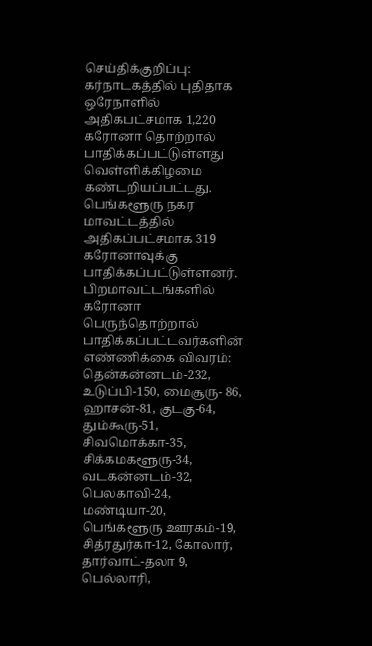செய்திக்குறிப்பு:
கர்நாடகத்தில் புதிதாக ஒரேநாளில் அதிகபட்சமாக 1,220 கரோனா தொற்றால் பாதிக்கப்பட்டுள்ளது வெள்ளிக்கிழமை கண்டறியப்பட்டது. பெங்களூரு நகர மாவட்டத்தில் அதிகப்பட்சமாக 319 கரோனாவுக்கு பாதிக்கப்பட்டுள்ளனர். பிறமாவட்டங்களில் கரோனா பெருந்தொற்றால் பாதிக்கப்பட்டவர்களின் எண்ணிக்கை விவரம்: தென்கன்னடம்-232, உடுப்பி-150, மைசூரு- 86, ஹாசன்-81, குடகு-64, தும்கூரு-51, சிவமொக்கா-35, சிக்கமகளூரு-34, வடகன்னடம்-32, பெலகாவி-24, மண்டியா-20, பெங்களூரு ஊரகம்-19, சித்ரதுர்கா-12, கோலார், தார்வாட்-தலா 9, பெல்லாரி,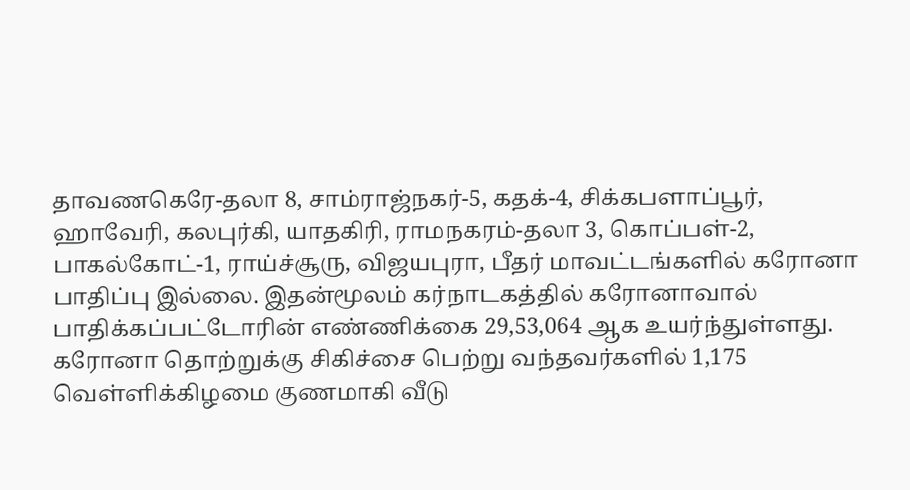தாவணகெரே-தலா 8, சாம்ராஜ்நகர்-5, கதக்-4, சிக்கபளாப்பூர், ஹாவேரி, கலபுர்கி, யாதகிரி, ராமநகரம்-தலா 3, கொப்பள்-2, பாகல்கோட்-1, ராய்ச்சூரு, விஜயபுரா, பீதர் மாவட்டங்களில் கரோனா பாதிப்பு இல்லை. இதன்மூலம் கர்நாடகத்தில் கரோனாவால் பாதிக்கப்பட்டோரின் எண்ணிக்கை 29,53,064 ஆக உயர்ந்துள்ளது.
கரோனா தொற்றுக்கு சிகிச்சை பெற்று வந்தவர்களில் 1,175 வெள்ளிக்கிழமை குணமாகி வீடு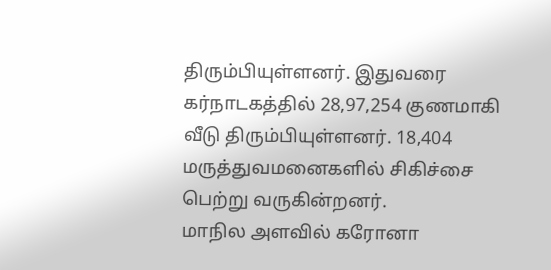திரும்பியுள்ளனர். இதுவரை கர்நாடகத்தில் 28,97,254 குணமாகி வீடு திரும்பியுள்ளனர். 18,404 மருத்துவமனைகளில் சிகிச்சை பெற்று வருகின்றனர்.
மாநில அளவில் கரோனா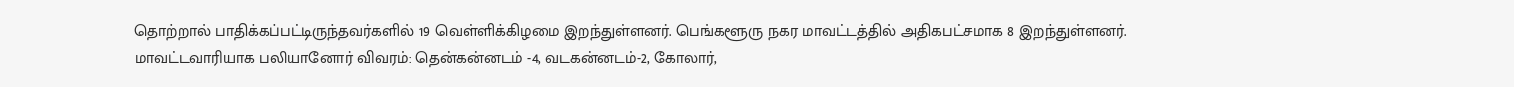தொற்றால் பாதிக்கப்பட்டிருந்தவர்களில் 19 வெள்ளிக்கிழமை இறந்துள்ளனர். பெங்களூரு நகர மாவட்டத்தில் அதிகபட்சமாக 8 இறந்துள்ளனர். மாவட்டவாரியாக பலியானோர் விவரம்: தென்கன்னடம் -4, வடகன்னடம்-2, கோலார்,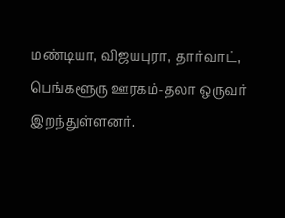மண்டியா, விஜயபுரா, தார்வாட், பெங்களூரு ஊரகம்-தலா ஒருவர் இறந்துள்ளனர்.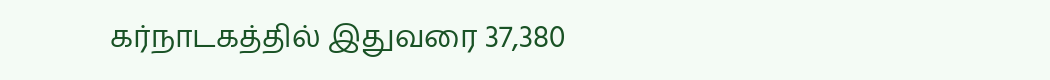கர்நாடகத்தில் இதுவரை 37,380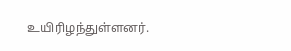உயிரிழந்துள்ளனர்.